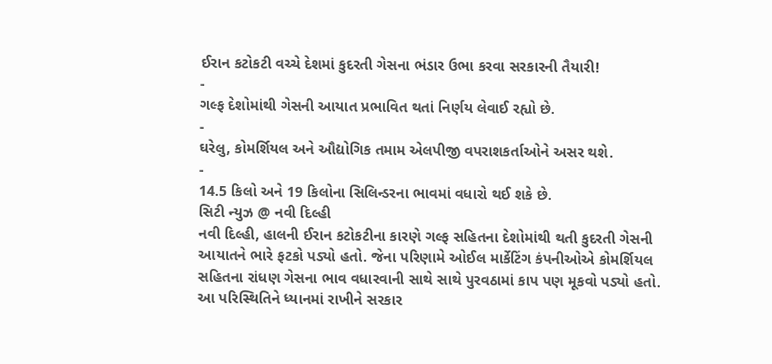ઈરાન કટોકટી વચ્ચે દેશમાં કુદરતી ગેસના ભંડાર ઉભા કરવા સરકારની તૈયારી!
-
ગલ્ફ દેશોમાંથી ગેસની આયાત પ્રભાવિત થતાં નિર્ણય લેવાઈ રહ્યો છે.
-
ઘરેલુ, કોમર્શિયલ અને ઔદ્યોગિક તમામ એલપીજી વપરાશકર્તાઓને અસર થશે.
-
14.5 કિલો અને 19 કિલોના સિલિન્ડરના ભાવમાં વધારો થઈ શકે છે.
સિટી ન્યુઝ @ નવી દિલ્હી
નવી દિલ્હી, હાલની ઈરાન કટોકટીના કારણે ગલ્ફ સહિતના દેશોમાંથી થતી કુદરતી ગેસની આયાતને ભારે ફટકો પડ્યો હતો. જેના પરિણામે ઓઈલ માર્કેટિંગ કંપનીઓએ કોમર્શિયલ સહિતના રાંધણ ગેસના ભાવ વધારવાની સાથે સાથે પુરવઠામાં કાપ પણ મૂકવો પડ્યો હતો.
આ પરિસ્થિતિને ધ્યાનમાં રાખીને સરકાર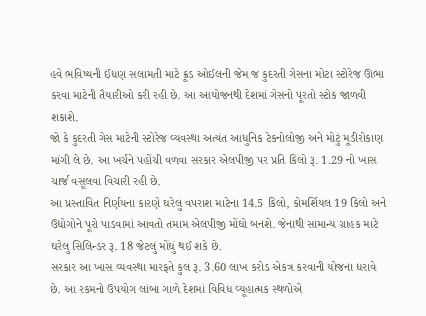હવે ભવિષ્યની ઈંધણ સલામતી માટે ક્રૂડ ઓઈલની જેમ જ કુદરતી ગેસના મોટા સ્ટોરેજ ઊભા કરવા માટેની તૈયારીઓ કરી રહી છે. આ આયોજનથી દેશમાં ગેસનો પૂરતો સ્ટોક જાળવી શકાશે.
જો કે કુદરતી ગેસ માટેની સ્ટોરેજ વ્યવસ્થા અત્યંત આધુનિક ટેકનોલોજી અને મોટું મૂડીરોકાણ માંગી લે છે. આ ખર્ચને પહોંચી વળવા સરકાર એલપીજી પર પ્રતિ કિલો રૂ. 1.29 નો ખાસ ચાર્જ વસૂલવા વિચારી રહી છે.
આ પ્રસ્તાવિત નિર્ણયના કારણે ઘરેલુ વપરાશ માટેના 14.5 કિલો, કોમર્શિયલ 19 કિલો અને ઉદ્યોગોને પૂરો પાડવામાં આવતો તમામ એલપીજી મોંઘો બનશે. જેનાથી સામાન્ય ગ્રાહક માટે ઘરેલુ સિલિન્ડર રૂ. 18 જેટલું મોંઘું થઈ શકે છે.
સરકાર આ ખાસ વ્યવસ્થા મારફતે કુલ રૂ. 3.60 લાખ કરોડ એકત્ર કરવાની યોજના ધરાવે છે. આ રકમનો ઉપયોગ લાંબા ગાળે દેશમાં વિવિધ વ્યૂહાત્મક સ્થળોએ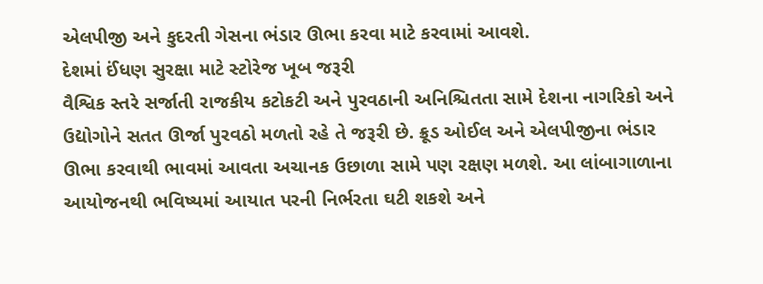એલપીજી અને કુદરતી ગેસના ભંડાર ઊભા કરવા માટે કરવામાં આવશે.
દેશમાં ઈંધણ સુરક્ષા માટે સ્ટોરેજ ખૂબ જરૂરી
વૈશ્વિક સ્તરે સર્જાતી રાજકીય કટોકટી અને પુરવઠાની અનિશ્ચિતતા સામે દેશના નાગરિકો અને ઉદ્યોગોને સતત ઊર્જા પુરવઠો મળતો રહે તે જરૂરી છે. ક્રૂડ ઓઈલ અને એલપીજીના ભંડાર ઊભા કરવાથી ભાવમાં આવતા અચાનક ઉછાળા સામે પણ રક્ષણ મળશે. આ લાંબાગાળાના આયોજનથી ભવિષ્યમાં આયાત પરની નિર્ભરતા ઘટી શકશે અને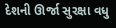દેશની ઊર્જા સુરક્ષા વધુ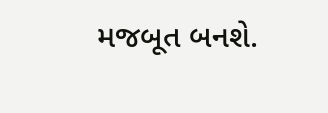મજબૂત બનશે.